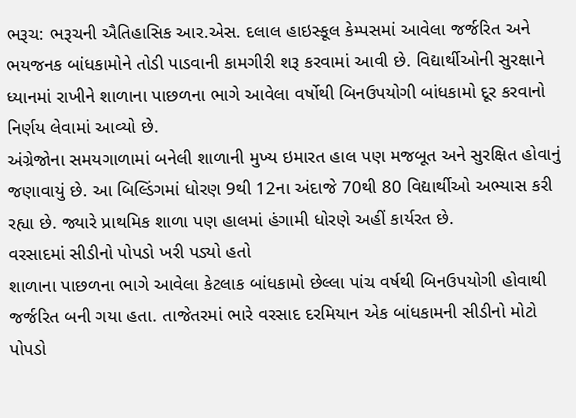ભરૂચ: ભરૂચની ઐતિહાસિક આર.એસ. દલાલ હાઇસ્કૂલ કેમ્પસમાં આવેલા જર્જરિત અને ભયજનક બાંધકામોને તોડી પાડવાની કામગીરી શરૂ કરવામાં આવી છે. વિદ્યાર્થીઓની સુરક્ષાને ધ્યાનમાં રાખીને શાળાના પાછળના ભાગે આવેલા વર્ષોથી બિનઉપયોગી બાંધકામો દૂર કરવાનો નિર્ણય લેવામાં આવ્યો છે.
અંગ્રેજોના સમયગાળામાં બનેલી શાળાની મુખ્ય ઇમારત હાલ પણ મજબૂત અને સુરક્ષિત હોવાનું જણાવાયું છે. આ બિલ્ડિંગમાં ધોરણ 9થી 12ના અંદાજે 70થી 80 વિદ્યાર્થીઓ અભ્યાસ કરી રહ્યા છે. જ્યારે પ્રાથમિક શાળા પણ હાલમાં હંગામી ધોરણે અહીં કાર્યરત છે.
વરસાદમાં સીડીનો પોપડો ખરી પડ્યો હતો
શાળાના પાછળના ભાગે આવેલા કેટલાક બાંધકામો છેલ્લા પાંચ વર્ષથી બિનઉપયોગી હોવાથી જર્જરિત બની ગયા હતા. તાજેતરમાં ભારે વરસાદ દરમિયાન એક બાંધકામની સીડીનો મોટો પોપડો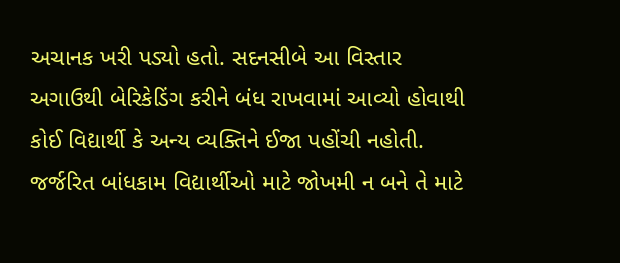અચાનક ખરી પડ્યો હતો. સદનસીબે આ વિસ્તાર અગાઉથી બેરિકેડિંગ કરીને બંધ રાખવામાં આવ્યો હોવાથી કોઈ વિદ્યાર્થી કે અન્ય વ્યક્તિને ઈજા પહોંચી નહોતી. જર્જરિત બાંધકામ વિદ્યાર્થીઓ માટે જોખમી ન બને તે માટે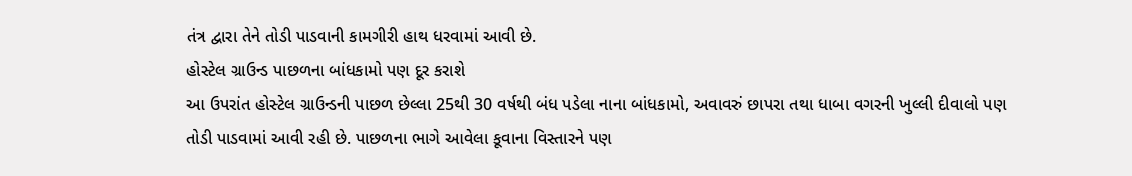તંત્ર દ્વારા તેને તોડી પાડવાની કામગીરી હાથ ધરવામાં આવી છે.
હોસ્ટેલ ગ્રાઉન્ડ પાછળના બાંધકામો પણ દૂર કરાશે
આ ઉપરાંત હોસ્ટેલ ગ્રાઉન્ડની પાછળ છેલ્લા 25થી 30 વર્ષથી બંધ પડેલા નાના બાંધકામો, અવાવરું છાપરા તથા ધાબા વગરની ખુલ્લી દીવાલો પણ તોડી પાડવામાં આવી રહી છે. પાછળના ભાગે આવેલા કૂવાના વિસ્તારને પણ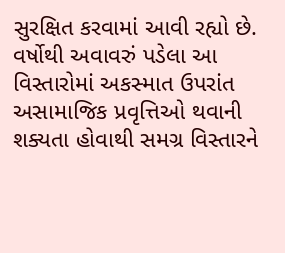સુરક્ષિત કરવામાં આવી રહ્યો છે. વર્ષોથી અવાવરું પડેલા આ વિસ્તારોમાં અકસ્માત ઉપરાંત અસામાજિક પ્રવૃત્તિઓ થવાની શક્યતા હોવાથી સમગ્ર વિસ્તારને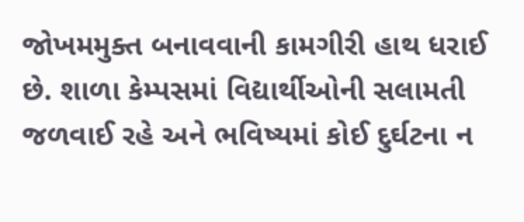જોખમમુક્ત બનાવવાની કામગીરી હાથ ધરાઈ છે. શાળા કેમ્પસમાં વિદ્યાર્થીઓની સલામતી જળવાઈ રહે અને ભવિષ્યમાં કોઈ દુર્ઘટના ન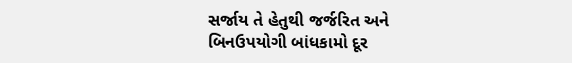સર્જાય તે હેતુથી જર્જરિત અને બિનઉપયોગી બાંધકામો દૂર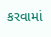કરવામાં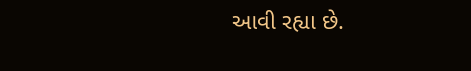આવી રહ્યા છે.